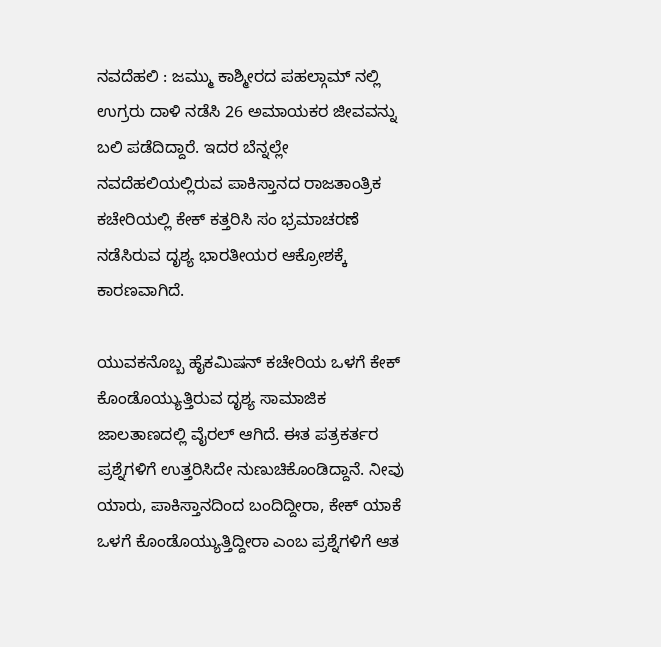ನವದೆಹಲಿ : ಜಮ್ಮು ಕಾಶ್ಮೀರದ ಪಹಲ್ಗಾಮ್‌ ನಲ್ಲಿ ಉಗ್ರರು ದಾಳಿ ನಡೆಸಿ 26 ಅಮಾಯಕರ ಜೀವವನ್ನು ಬಲಿ ಪಡೆದಿದ್ದಾರೆ. ಇದರ ಬೆನ್ನಲ್ಲೇ ನವದೆಹಲಿಯಲ್ಲಿರುವ ಪಾಕಿಸ್ತಾನದ ರಾಜತಾಂತ್ರಿಕ ಕಚೇರಿಯಲ್ಲಿ ಕೇಕ್‌ ಕತ್ತರಿಸಿ ಸಂ ಭ್ರಮಾಚರಣೆ ನಡೆಸಿರುವ ದೃಶ್ಯ ಭಾರತೀಯರ ಆಕ್ರೋಶಕ್ಕೆ ಕಾರಣವಾಗಿದೆ.

ಯುವಕನೊಬ್ಬ ಹೈಕಮಿಷನ್‌ ಕಚೇರಿಯ ಒಳಗೆ ಕೇಕ್‌ ಕೊಂಡೊಯ್ಯುತ್ತಿರುವ ದೃಶ್ಯ ಸಾಮಾಜಿಕ ಜಾಲತಾಣದಲ್ಲಿ ವೈರಲ್‌ ಆಗಿದೆ. ಈತ ಪತ್ರಕರ್ತರ ಪ್ರಶ್ನೆಗಳಿಗೆ ಉತ್ತರಿಸಿದೇ ನುಣುಚಿಕೊಂಡಿದ್ದಾನೆ. ನೀವು ಯಾರು, ಪಾಕಿಸ್ತಾನದಿಂದ ಬಂದಿದ್ದೀರಾ, ಕೇಕ್‌ ಯಾಕೆ ಒಳಗೆ ಕೊಂಡೊಯ್ಯುತ್ತಿದ್ದೀರಾ ಎಂಬ ಪ್ರಶ್ನೆಗಳಿಗೆ ಆತ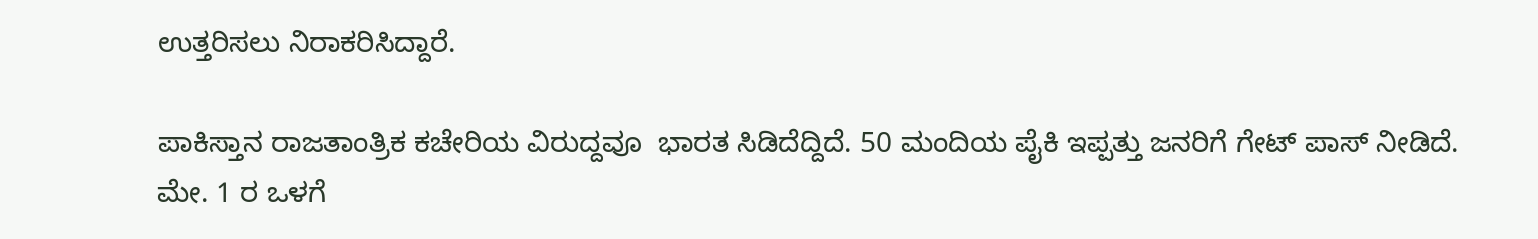ಉತ್ತರಿಸಲು ನಿರಾಕರಿಸಿದ್ದಾರೆ.

ಪಾಕಿಸ್ತಾನ ರಾಜತಾಂತ್ರಿಕ ಕಚೇರಿಯ ವಿರುದ್ದವೂ  ಭಾರತ ಸಿಡಿದೆದ್ದಿದೆ. 50 ಮಂದಿಯ ಪೈಕಿ ಇಪ್ಪತ್ತು ಜನರಿಗೆ ಗೇಟ್‌ ಪಾಸ್‌ ನೀಡಿದೆ. ಮೇ. 1 ರ ಒಳಗೆ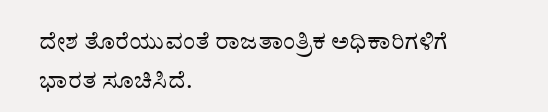ದೇಶ ತೊರೆಯುವಂತೆ ರಾಜತಾಂತ್ರಿಕ ಅಧಿಕಾರಿಗಳಿಗೆ ಭಾರತ ಸೂಚಿಸಿದೆ.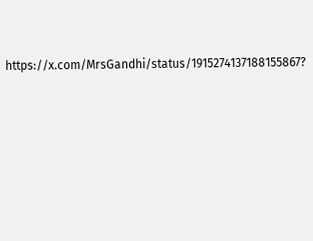https://x.com/MrsGandhi/status/1915274137188155867?